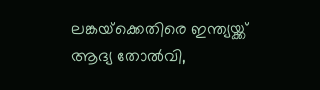ലങ്കയ്‌ക്കെതിരെ ഇന്ത്യയ്ക്ക് ആദ്യ തോല്‍വി,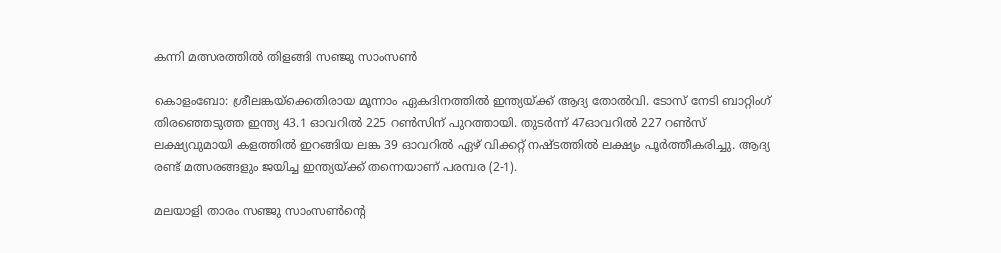കന്നി മത്സരത്തില്‍ തിളങ്ങി സഞ്ജു സാംസണ്‍

കൊളംബോ: ശ്രീലങ്കയ്‌ക്കെതിരായ മൂന്നാം ഏകദിനത്തില്‍ ഇന്ത്യയ്ക്ക് ആദ്യ തോല്‍വി. ടോസ് നേടി ബാറ്റിംഗ് തിരഞ്ഞെടുത്ത ഇന്ത്യ 43.1 ഓവറില്‍ 225 റണ്‍സിന് പുറത്തായി. തുടര്‍ന്ന് 47ഓവറില്‍ 227 റണ്‍സ് ലക്ഷ്യവുമായി കളത്തില്‍ ഇറങ്ങിയ ലങ്ക 39 ഓവറില്‍ ഏഴ് വിക്കറ്റ് നഷ്ടത്തില്‍ ലക്ഷ്യം പൂര്‍ത്തീകരിച്ചു. ആദ്യ രണ്ട് മത്സരങ്ങളും ജയിച്ച ഇന്ത്യയ്ക്ക് തന്നെയാണ് പരമ്പര (2-1).

മലയാളി താരം സഞ്ജു സാംസണ്‍ന്റെ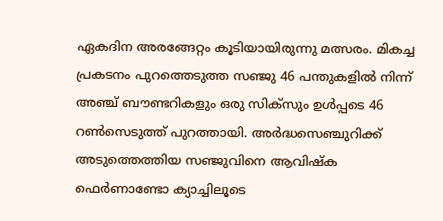ഏകദിന അരങ്ങേറ്റം കൂടിയായിരുന്നു മത്സരം. മികച്ച പ്രകടനം പുറത്തെടുത്ത സഞ്ജു 46 പന്തുകളില്‍ നിന്ന് അഞ്ച് ബൗണ്ടറികളും ഒരു സിക്സും ഉള്‍പ്പടെ 46 റണ്‍സെടുത്ത് പുറത്തായി. അര്‍ദ്ധസെഞ്ചുറിക്ക് അടുത്തെത്തിയ സഞ്ജുവിനെ ആവിഷ്‌ക ഫെര്‍ണാണ്ടോ ക്യാച്ചിലൂടെ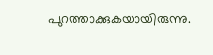പുറത്താക്കുകയായിരുന്നു.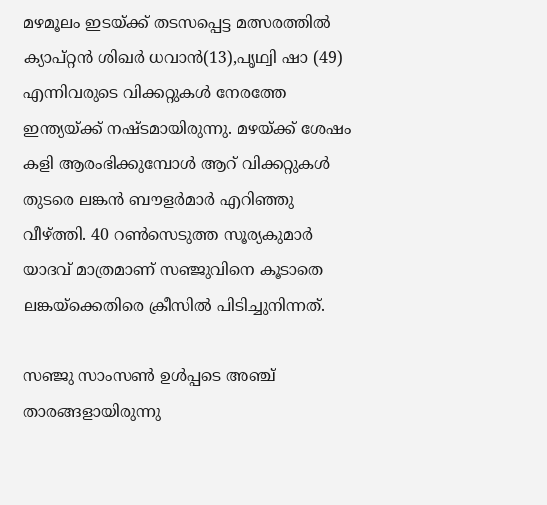മഴമൂലം ഇടയ്ക്ക് തടസപ്പെട്ട മത്സരത്തില്‍ ക്യാപ്റ്റന്‍ ശിഖര്‍ ധവാന്‍(13),പൃഥ്വി ഷാ (49) എന്നിവരുടെ വിക്കറ്റുകള്‍ നേരത്തേ ഇന്ത്യയ്ക്ക് നഷ്ടമായിരുന്നു. മഴയ്ക്ക് ശേഷം കളി ആരംഭിക്കുമ്പോള്‍ ആറ് വിക്കറ്റുകള്‍ തുടരെ ലങ്കന്‍ ബൗളര്‍മാര്‍ എറിഞ്ഞു വീഴ്ത്തി. 40 റണ്‍സെടുത്ത സൂര്യകുമാര്‍ യാദവ് മാത്രമാണ് സഞ്ജുവിനെ കൂടാതെ ലങ്കയ്‌ക്കെതിരെ ക്രീസില്‍ പിടിച്ചുനിന്നത്.

സഞ്ജു സാംസണ്‍ ഉള്‍പ്പടെ അഞ്ച് താരങ്ങളായിരുന്നു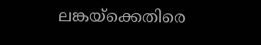ലങ്കയ്‌ക്കെതിരെ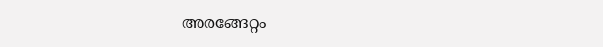അരങ്ങേറ്റം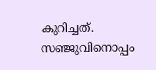കുറിച്ചത്. സഞ്ജുവിനൊപ്പം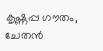കൃഷ്ണപ്പ ഗൗതം, ചേതന്‍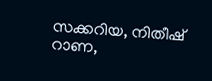സക്കറിയ, നിതീഷ് റാണ,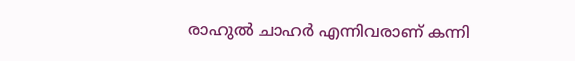രാഹുല്‍ ചാഹര്‍ എന്നിവരാണ് കന്നി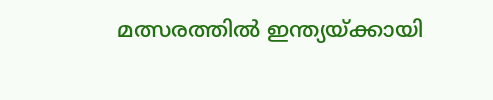മത്സരത്തില്‍ ഇന്ത്യയ്ക്കായി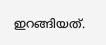ഇറങ്ങിയത്.